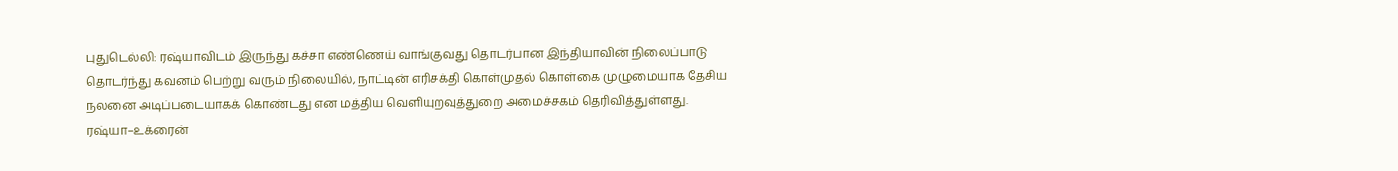புதுடெல்லி: ரஷ்யாவிடம் இருந்து கச்சா எண்ணெய் வாங்குவது தொடர்பான இந்தியாவின் நிலைப்பாடு தொடர்ந்து கவனம் பெற்று வரும் நிலையில், நாட்டின் எரிசக்தி கொள்முதல் கொள்கை முழுமையாக தேசிய நலனை அடிப்படையாகக் கொண்டது என மத்திய வெளியுறவுத்துறை அமைச்சகம் தெரிவித்துள்ளது.
ரஷ்யா–உக்ரைன்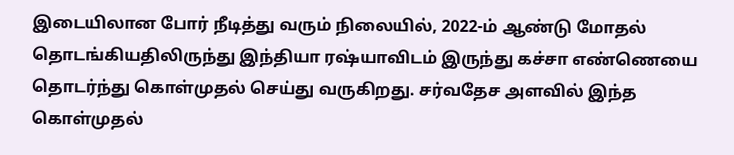இடையிலான போர் நீடித்து வரும் நிலையில், 2022-ம் ஆண்டு மோதல் தொடங்கியதிலிருந்து இந்தியா ரஷ்யாவிடம் இருந்து கச்சா எண்ணெயை தொடர்ந்து கொள்முதல் செய்து வருகிறது. சர்வதேச அளவில் இந்த கொள்முதல்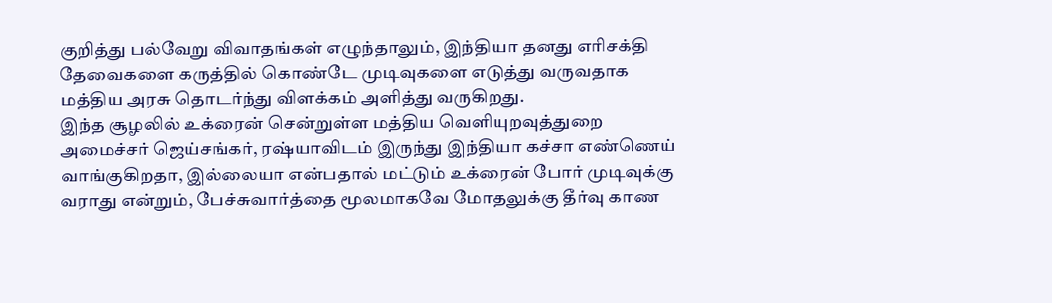குறித்து பல்வேறு விவாதங்கள் எழுந்தாலும், இந்தியா தனது எரிசக்தி தேவைகளை கருத்தில் கொண்டே முடிவுகளை எடுத்து வருவதாக மத்திய அரசு தொடர்ந்து விளக்கம் அளித்து வருகிறது.
இந்த சூழலில் உக்ரைன் சென்றுள்ள மத்திய வெளியுறவுத்துறை அமைச்சர் ஜெய்சங்கர், ரஷ்யாவிடம் இருந்து இந்தியா கச்சா எண்ணெய் வாங்குகிறதா, இல்லையா என்பதால் மட்டும் உக்ரைன் போர் முடிவுக்கு வராது என்றும், பேச்சுவார்த்தை மூலமாகவே மோதலுக்கு தீர்வு காண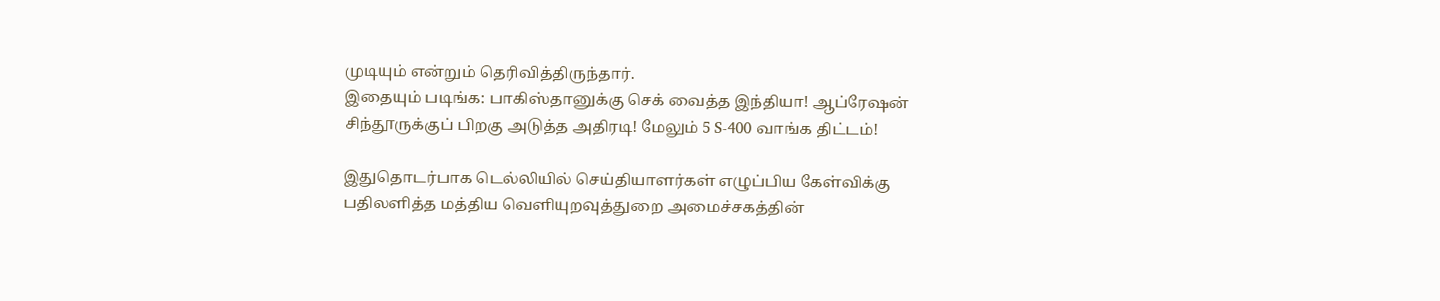முடியும் என்றும் தெரிவித்திருந்தார்.
இதையும் படிங்க: பாகிஸ்தானுக்கு செக் வைத்த இந்தியா! ஆப்ரேஷன் சிந்தூருக்குப் பிறகு அடுத்த அதிரடி! மேலும் 5 S-400 வாங்க திட்டம்!

இதுதொடர்பாக டெல்லியில் செய்தியாளர்கள் எழுப்பிய கேள்விக்கு பதிலளித்த மத்திய வெளியுறவுத்துறை அமைச்சகத்தின்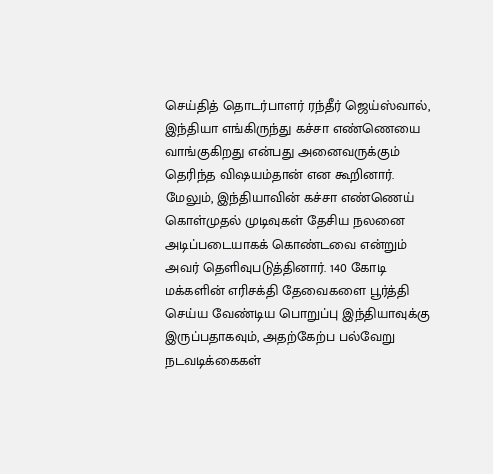செய்தித் தொடர்பாளர் ரந்தீர் ஜெய்ஸ்வால், இந்தியா எங்கிருந்து கச்சா எண்ணெயை வாங்குகிறது என்பது அனைவருக்கும் தெரிந்த விஷயம்தான் என கூறினார்.
மேலும், இந்தியாவின் கச்சா எண்ணெய் கொள்முதல் முடிவுகள் தேசிய நலனை அடிப்படையாகக் கொண்டவை என்றும் அவர் தெளிவுபடுத்தினார். 140 கோடி மக்களின் எரிசக்தி தேவைகளை பூர்த்தி செய்ய வேண்டிய பொறுப்பு இந்தியாவுக்கு இருப்பதாகவும், அதற்கேற்ப பல்வேறு நடவடிக்கைகள்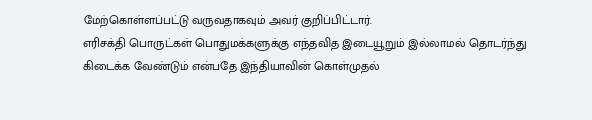மேற்கொள்ளப்பட்டு வருவதாகவும் அவர் குறிப்பிட்டார்.
எரிசக்தி பொருட்கள் பொதுமக்களுக்கு எந்தவித இடையூறும் இல்லாமல் தொடர்ந்து கிடைக்க வேண்டும் என்பதே இந்தியாவின் கொள்முதல்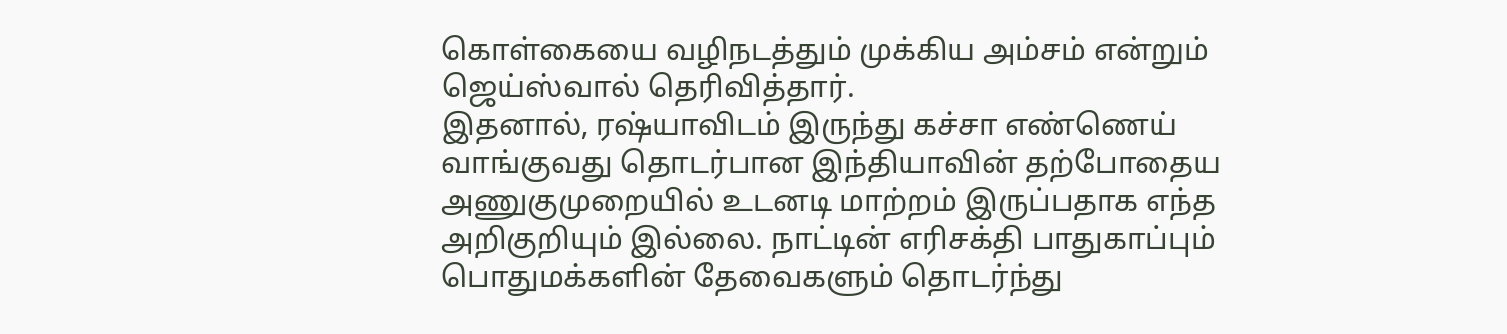கொள்கையை வழிநடத்தும் முக்கிய அம்சம் என்றும் ஜெய்ஸ்வால் தெரிவித்தார்.
இதனால், ரஷ்யாவிடம் இருந்து கச்சா எண்ணெய் வாங்குவது தொடர்பான இந்தியாவின் தற்போதைய அணுகுமுறையில் உடனடி மாற்றம் இருப்பதாக எந்த அறிகுறியும் இல்லை. நாட்டின் எரிசக்தி பாதுகாப்பும் பொதுமக்களின் தேவைகளும் தொடர்ந்து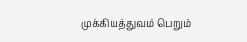முக்கியத்துவம் பெறும்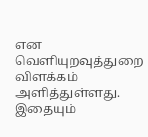என வெளியுறவுத்துறை விளக்கம் அளித்துள்ளது.
இதையும்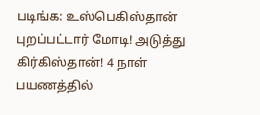படிங்க: உஸ்பெகிஸ்தான் புறப்பட்டார் மோடி! அடுத்து கிர்கிஸ்தான்! 4 நாள் பயணத்தில்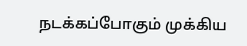நடக்கப்போகும் முக்கிய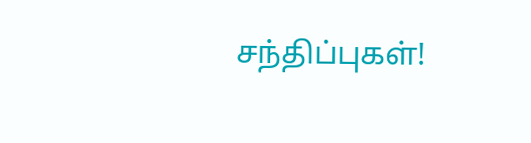சந்திப்புகள்!